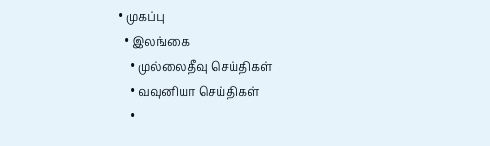• முகப்பு
  • இலங்கை
    • முல்லைதீவு செய்திகள்
    • வவுனியா செய்திகள்
    •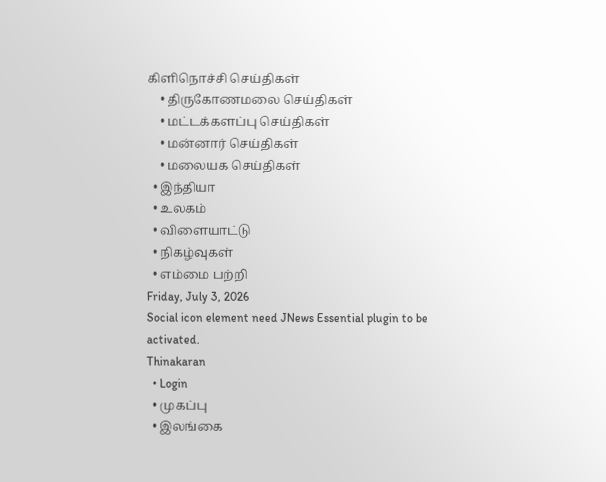கிளிநொச்சி செய்திகள்
    • திருகோணமலை செய்திகள்
    • மட்டக்களப்பு செய்திகள்
    • மன்னார் செய்திகள்
    • மலையக செய்திகள்
  • இந்தியா
  • உலகம்
  • விளையாட்டு
  • நிகழ்வுகள்
  • எம்மை பற்றி
Friday, July 3, 2026
Social icon element need JNews Essential plugin to be activated.
Thinakaran
  • Login
  • முகப்பு
  • இலங்கை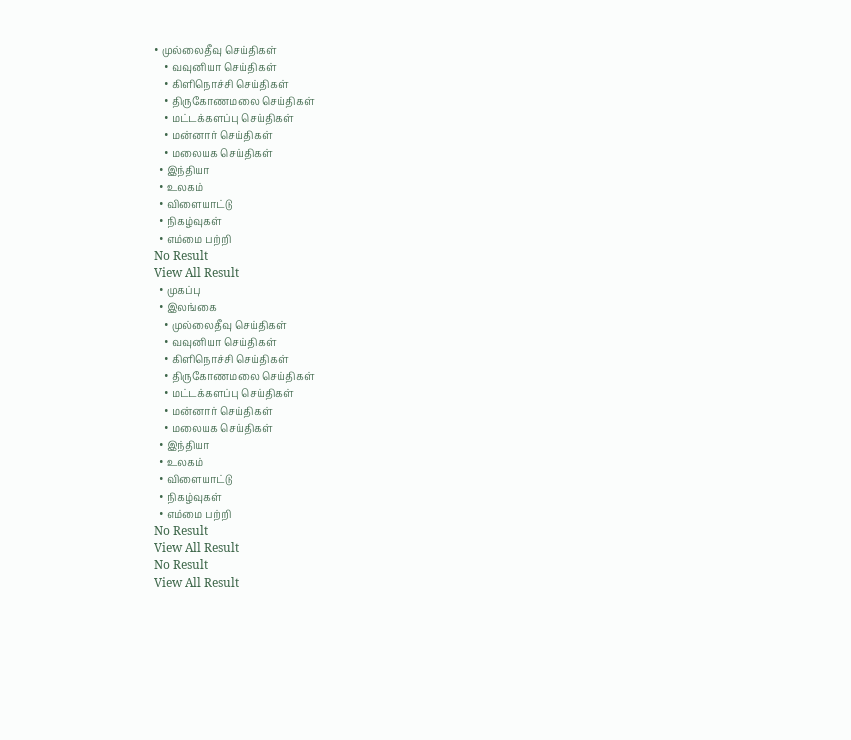• முல்லைதீவு செய்திகள்
    • வவுனியா செய்திகள்
    • கிளிநொச்சி செய்திகள்
    • திருகோணமலை செய்திகள்
    • மட்டக்களப்பு செய்திகள்
    • மன்னார் செய்திகள்
    • மலையக செய்திகள்
  • இந்தியா
  • உலகம்
  • விளையாட்டு
  • நிகழ்வுகள்
  • எம்மை பற்றி
No Result
View All Result
  • முகப்பு
  • இலங்கை
    • முல்லைதீவு செய்திகள்
    • வவுனியா செய்திகள்
    • கிளிநொச்சி செய்திகள்
    • திருகோணமலை செய்திகள்
    • மட்டக்களப்பு செய்திகள்
    • மன்னார் செய்திகள்
    • மலையக செய்திகள்
  • இந்தியா
  • உலகம்
  • விளையாட்டு
  • நிகழ்வுகள்
  • எம்மை பற்றி
No Result
View All Result
No Result
View All Result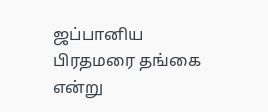ஜப்பானிய பிரதமரை தங்கை என்று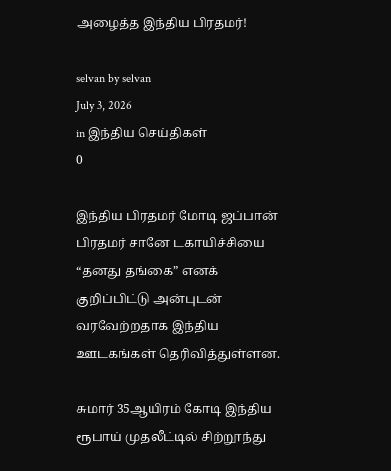அழைத்த இந்திய பிரதமர்!

selvan by selvan
July 3, 2026
in இந்திய செய்திகள்
0

இந்திய பிரதமர் மோடி ஜப்பான் பிரதமர் சானே டகாயிச்சியை “தனது தங்கை” எனக் குறிப்பிட்டு அன்புடன் வரவேற்றதாக இந்திய ஊடகங்கள் தெரிவித்துள்ளன.

சுமார் 35ஆயிரம் கோடி இந்திய ரூபாய் முதலீட்டில் சிற்றூந்து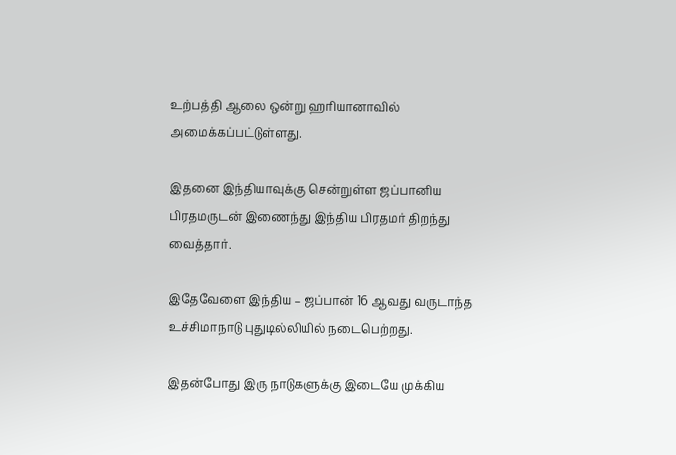உற்பத்தி ஆலை ஒன்று ஹரியானாவில் அமைக்கப்பட்டுள்ளது.

இதனை இந்தியாவுக்கு சென்றுள்ள ஜப்பானிய பிரதமருடன் இணைந்து இந்திய பிரதமர் திறந்து வைத்தார்.

இதேவேளை இந்திய – ஜப்பான் 16 ஆவது வருடாந்த உச்சிமாநாடு புதுடில்லியில் நடைபெற்றது.

இதன்போது இரு நாடுகளுக்கு இடையே முக்கிய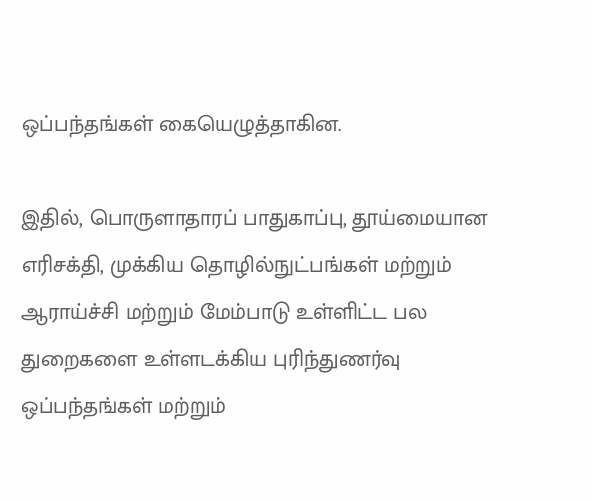ஒப்பந்தங்கள் கையெழுத்தாகின.

இதில், பொருளாதாரப் பாதுகாப்பு, தூய்மையான எரிசக்தி, முக்கிய தொழில்நுட்பங்கள் மற்றும் ஆராய்ச்சி மற்றும் மேம்பாடு உள்ளிட்ட பல துறைகளை உள்ளடக்கிய புரிந்துணர்வு ஒப்பந்தங்கள் மற்றும்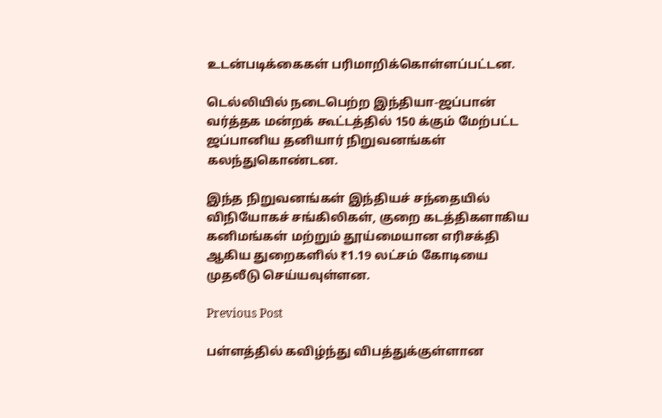உடன்படிக்கைகள் பரிமாறிக்கொள்ளப்பட்டன.

டெல்லியில் நடைபெற்ற இந்தியா-ஜப்பான் வர்த்தக மன்றக் கூட்டத்தில் 150 க்கும் மேற்பட்ட ஜப்பானிய தனியார் நிறுவனங்கள் கலந்துகொண்டன.

இந்த நிறுவனங்கள் இந்தியச் சந்தையில் விநியோகச் சங்கிலிகள், குறை கடத்திகளாகிய கனிமங்கள் மற்றும் தூய்மையான எரிசக்தி ஆகிய துறைகளில் ₹1.19 லட்சம் கோடியை முதலீடு செய்யவுள்ளன.

Previous Post

பள்ளத்தில் கவிழ்ந்து விபத்துக்குள்ளான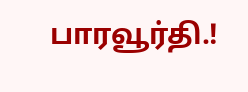பாரவூர்தி.!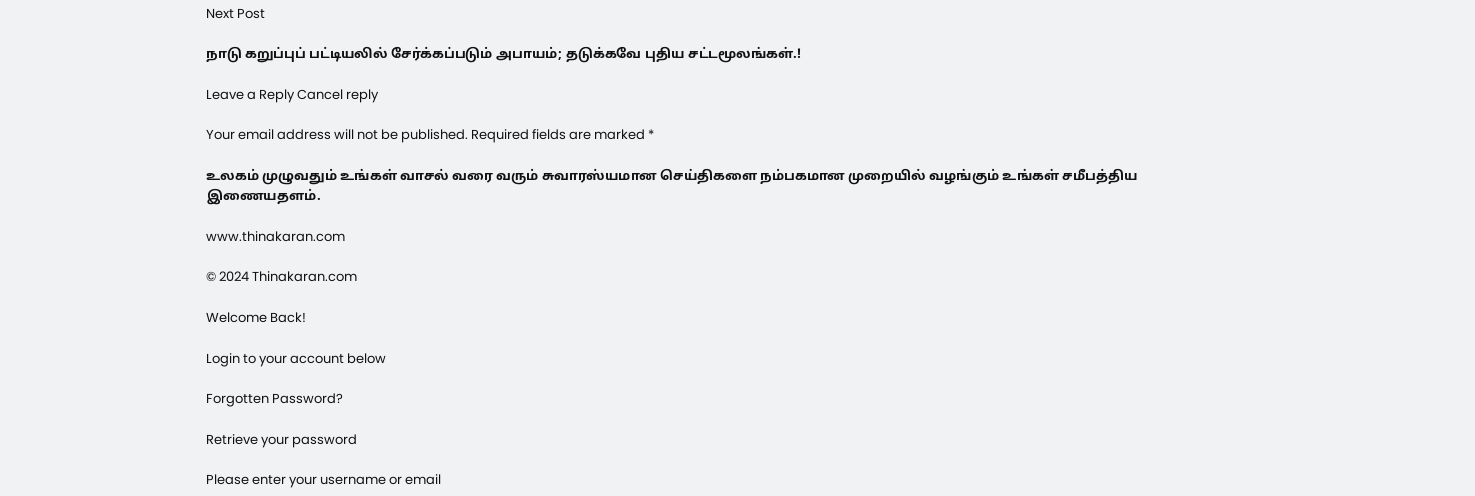Next Post

நாடு கறுப்புப் பட்டியலில் சேர்க்கப்படும் அபாயம்; தடுக்கவே புதிய சட்டமூலங்கள்.!

Leave a Reply Cancel reply

Your email address will not be published. Required fields are marked *

உலகம் முழுவதும் உங்கள் வாசல் வரை வரும் சுவாரஸ்யமான செய்திகளை நம்பகமான முறையில் வழங்கும் உங்கள் சமீபத்திய இணையதளம்.

www.thinakaran.com

© 2024 Thinakaran.com

Welcome Back!

Login to your account below

Forgotten Password?

Retrieve your password

Please enter your username or email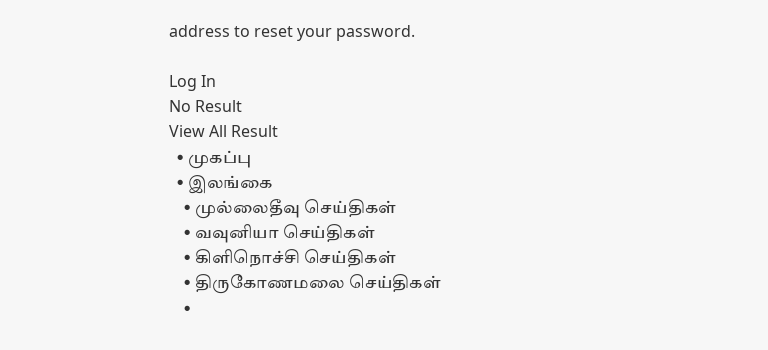address to reset your password.

Log In
No Result
View All Result
  • முகப்பு
  • இலங்கை
    • முல்லைதீவு செய்திகள்
    • வவுனியா செய்திகள்
    • கிளிநொச்சி செய்திகள்
    • திருகோணமலை செய்திகள்
    •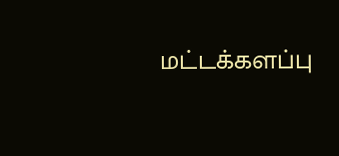மட்டக்களப்பு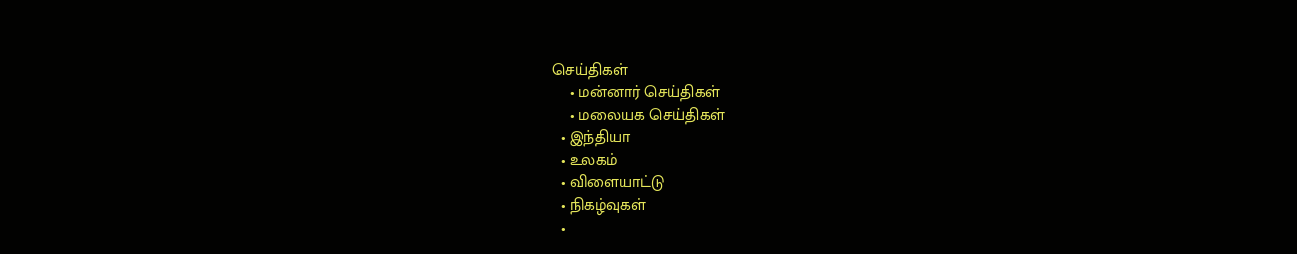செய்திகள்
    • மன்னார் செய்திகள்
    • மலையக செய்திகள்
  • இந்தியா
  • உலகம்
  • விளையாட்டு
  • நிகழ்வுகள்
  •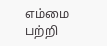எம்மை பற்றி